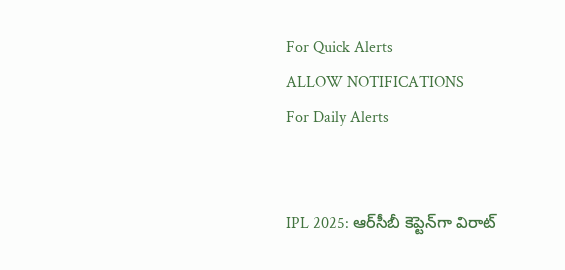For Quick Alerts
ALLOW NOTIFICATIONS
For Daily Alerts


IPL 2025: ఆర్‌సీబీ కెప్టెన్‌గా విరాట్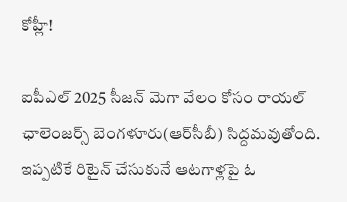కోహ్లీ!

ఐపీఎల్ 2025 సీజన్ మెగా వేలం కోసం రాయల్ ఛాలెంజర్స్ బెంగళూరు(ఆర్‌సీబీ) సిద్దమవుతోంది. ఇప్పటికే రిటైన్ చేసుకునే ఆటగాళ్లపై ఓ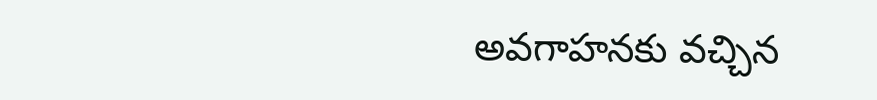అవగాహన‌కు వచ్చిన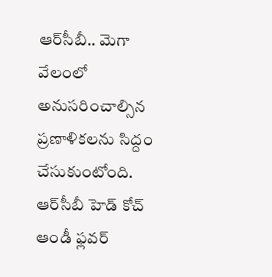ఆర్‌సీబీ.. మెగా వేలంలో అనుసరించాల్సిన ప్రణాళికలను సిద్దం చేసుకుంటోంది. ఆర్‌సీబీ హెడ్ కోచ్ ఆండీ ఫ్లవర్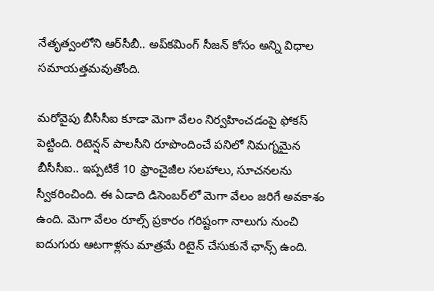నేతృత్వంలోని ఆర్‌సీబీ.. అప్‌కమింగ్ సీజన్‌ కోసం అన్ని విధాల సమాయత్తమవుతోంది.

మరోవైపు బీసీసీఐ కూడా మెగా వేలం నిర్వహించడంపై ఫోకస్ పెట్టింది. రిటెన్షన్ పాలసీని రూపొందించే పనిలో నిమగ్నమైన బీసీసీఐ.. ఇప్పటికే 10 ఫ్రాంచైజీల సలహాలు, సూచనలను స్వీకరించింది. ఈ ఏడాది డిసెంబర్‌లో మెగా వేలం జరిగే అవకాశం ఉంది. మెగా వేలం రూల్స్ ప్రకారం గరిష్టంగా నాలుగు నుంచి ఐదుగురు ఆటగాళ్లను మాత్రమే రిటైన్ చేసుకునే ఛాన్స్ ఉంది.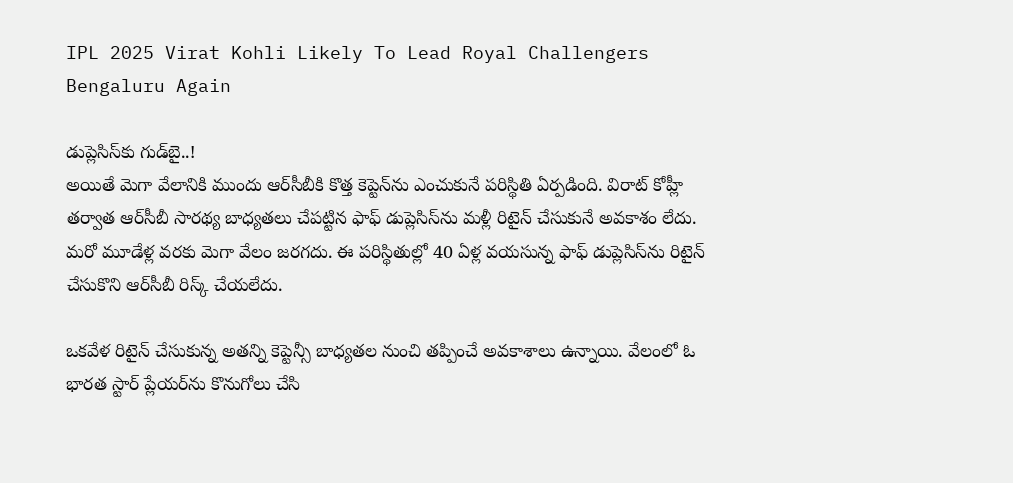IPL 2025 Virat Kohli Likely To Lead Royal Challengers Bengaluru Again

డుప్లెసిస్‌కు గుడ్‌బై..!
అయితే మెగా వేలానికి ముందు ఆర్‌సీబీకి కొత్త కెప్టెన్‌ను ఎంచుకునే పరిస్థితి ఏర్పడింది. విరాట్ కోహ్లీ తర్వాత ఆర్‌సీబీ సారథ్య బాధ్యతలు చేపట్టిన ఫాఫ్ డుప్లెసిస్‌ను మళ్లీ రిటైన్ చేసుకునే అవకాశం లేదు. మరో మూడేళ్ల వరకు మెగా వేలం జరగదు. ఈ పరిస్థితుల్లో 40 ఏళ్ల వయసున్న ఫాఫ్ డుప్లెసిస్‌ను రిటైన్ చేసుకొని ఆర్‌సీబీ రిస్క్ చేయలేదు.

ఒకవేళ రిటైన్ చేసుకున్న అతన్ని కెప్టెన్సీ బాధ్యతల నుంచి తప్పించే అవకాశాలు ఉన్నాయి. వేలంలో ఓ భారత స్టార్ ప్లేయర్‌ను కొనుగోలు చేసి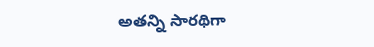అతన్ని సారథిగా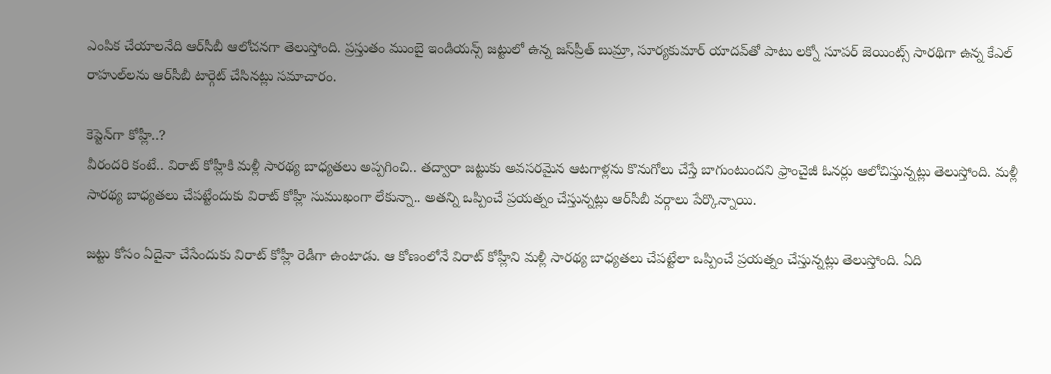ఎంపిక చేయాలనేది ఆర్‌సీబీ ఆలోచనగా తెలుస్తోంది. ప్రస్తుతం ముంబై ఇండియన్స్ జట్టులో ఉన్న జస్‌ప్రీత్ బుమ్రా, సూర్యకుమార్ యాదవ్‌తో పాటు లక్నో సూపర్ జెయింట్స్ సారథిగా ఉన్న కేఎల్ రాహుల్‌లను ఆర్‌సీబీ టార్గెట్ చేసినట్లు సమాచారం.

కెప్టెన్‌గా కోహ్లీ..?
వీరందరి కంటే.. విరాట్ కోహ్లీకి మళ్లీ సారథ్య బాధ్యతలు అప్పగించి.. తద్వారా జట్టుకు అవసరమైన ఆటగాళ్లను కొనుగోలు చేస్తే బాగుంటుందని ఫ్రాంచైజీ ఓనర్లు ఆలోచిస్తున్నట్లు తెలుస్తోంది. మళ్లీ సారథ్య బాధ్యతలు చేపట్టేందుకు విరాట్ కోహ్లీ సుముఖంగా లేకున్నా.. అతన్ని ఒప్పించే ప్రయత్నం చేస్తున్నట్లు ఆర్‌సీబీ వర్గాలు పేర్కొన్నాయి.

జట్టు కోసం ఏదైనా చేసేందుకు విరాట్ కోహ్లీ రెడీగా ఉంటాడు. ఆ కోణంలోనే విరాట్ కోహ్లీని మళ్లీ సారథ్య బాధ్యతలు చేపట్టేలా ఒప్పించే ప్రయత్నం చేస్తున్నట్లు తెలుస్తోంది. ఏది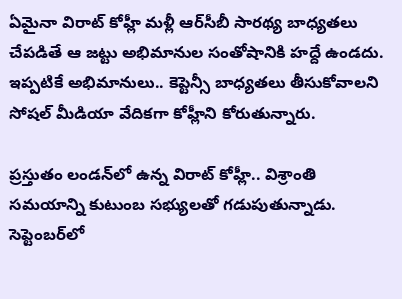ఏమైనా విరాట్ కోహ్లీ మళ్లీ ఆర్‌సీబీ సారథ్య బాధ్యతలు చేపడితే ఆ జట్టు అభిమానుల సంతోషానికి హద్దే ఉండదు. ఇప్పటికే అభిమానులు.. కెప్టెన్సీ బాధ్యతలు తీసుకోవాలని సోషల్ మీడియా వేదికగా కోహ్లీని కోరుతున్నారు.

ప్రస్తుతం లండన్‌లో ఉన్న విరాట్ కోహ్లీ.. విశ్రాంతి సమయాన్ని కుటుంబ సభ్యులతో గడుపుతున్నాడు. సెప్టెంబర్‌లో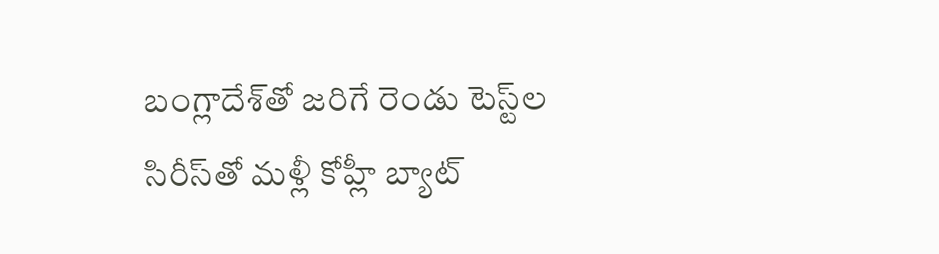బంగ్లాదేశ్‌తో జరిగే రెండు టెస్ట్‌ల సిరీస్‌‌తో మళ్లీ కోహ్లీ బ్యాట్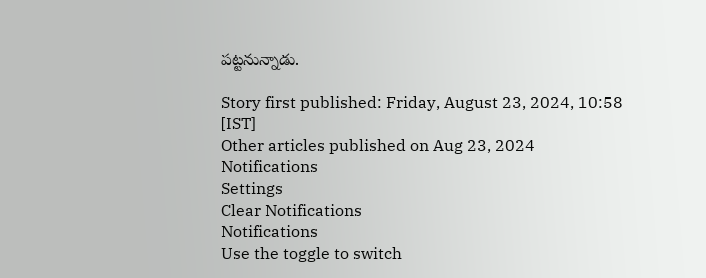పట్టనున్నాడు.

Story first published: Friday, August 23, 2024, 10:58 [IST]
Other articles published on Aug 23, 2024
Notifications
Settings
Clear Notifications
Notifications
Use the toggle to switch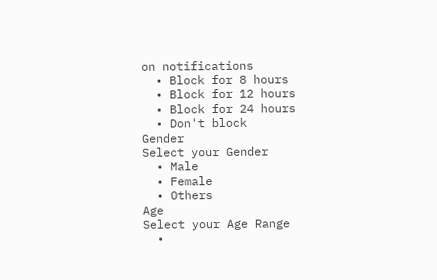on notifications
  • Block for 8 hours
  • Block for 12 hours
  • Block for 24 hours
  • Don't block
Gender
Select your Gender
  • Male
  • Female
  • Others
Age
Select your Age Range
  •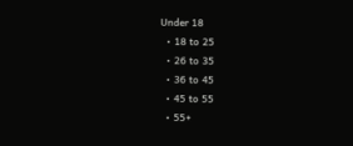Under 18
  • 18 to 25
  • 26 to 35
  • 36 to 45
  • 45 to 55
  • 55+